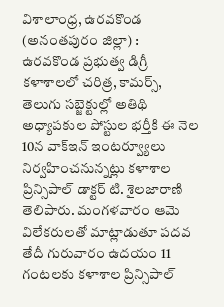విశాలాంధ్ర, ఉరవకొండ (అనంతపురం జిల్లా) : ఉరవకొండ ప్రభుత్వ డిగ్రీ కళాశాలలో చరిత్ర, కామర్స్, తెలుగు సబ్జెక్టుల్లో అతిథి అధ్యాపకుల పోస్టుల భర్తీకి ఈ నెల 10న వాక్ఇన్ ఇంటర్వ్యూలు నిర్వహించనున్నట్లు కళాశాల ప్రిన్సిపాల్ డాక్టర్ టి. శైలజారాణి తెలిపారు. మంగళవారం ఆమె విలేకరులతో మాట్లాడుతూ పదవ తేదీ గురువారం ఉదయం 11 గంటలకు కళాశాల ప్రిన్సిపాల్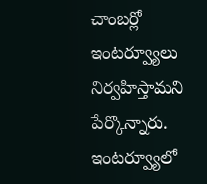చాంబర్లో ఇంటర్వ్యూలు నిర్వహిస్తామని పేర్కొన్నారు. ఇంటర్వ్యూలో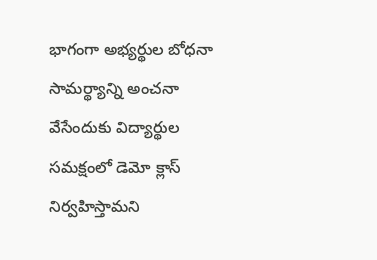భాగంగా అభ్యర్థుల బోధనా సామర్థ్యాన్ని అంచనా వేసేందుకు విద్యార్థుల సమక్షంలో డెమో క్లాస్ నిర్వహిస్తామని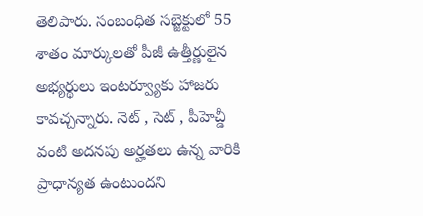తెలిపారు. సంబంధిత సబ్జెక్టులో 55 శాతం మార్కులతో పీజీ ఉత్తీర్ణులైన అభ్యర్థులు ఇంటర్వ్యూకు హాజరు కావచ్చన్నారు. నెట్ , సెట్ , పీహెచ్డీ వంటి అదనపు అర్హతలు ఉన్న వారికి ప్రాధాన్యత ఉంటుందని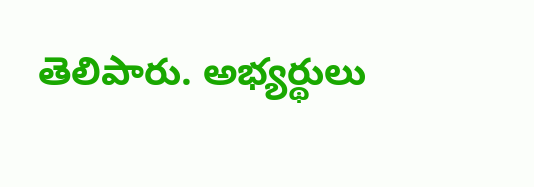తెలిపారు. అభ్యర్థులు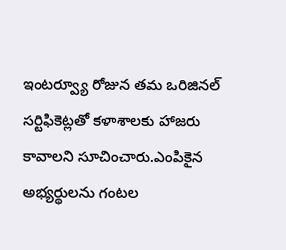ఇంటర్వ్యూ రోజున తమ ఒరిజినల్ సర్టిఫికెట్లతో కళాశాలకు హాజరు కావాలని సూచించారు.ఎంపికైన అభ్యర్థులను గంటల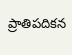ప్రాతిపదికన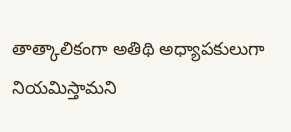తాత్కాలికంగా అతిథి అధ్యాపకులుగా నియమిస్తామని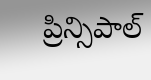ప్రిన్సిపాల్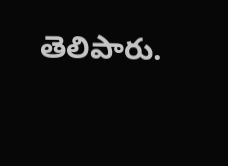తెలిపారు.